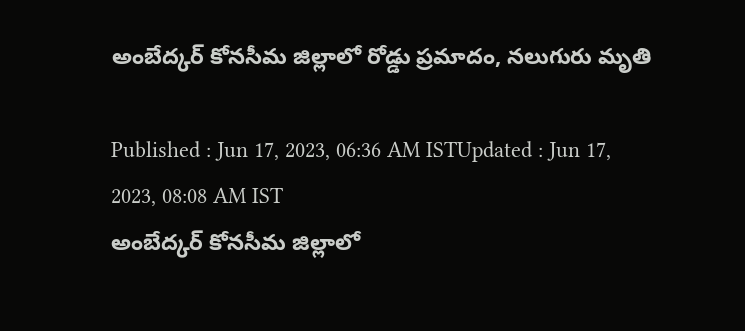అంబేద్కర్ కోనసీమ జిల్లాలో రోడ్డు ప్రమాదం, నలుగురు మృతి

Published : Jun 17, 2023, 06:36 AM ISTUpdated : Jun 17, 2023, 08:08 AM IST
అంబేద్కర్ కోనసీమ జిల్లాలో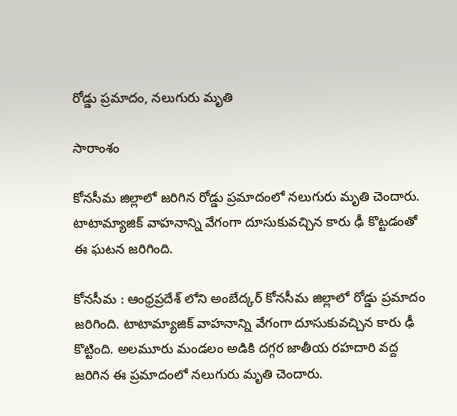రోడ్డు ప్రమాదం, నలుగురు మృతి

సారాంశం

కోనసీమ జిల్లాలో జరిగిన రోడ్డు ప్రమాదంలో నలుగురు మృతి చెందారు. టాటామ్యాజిక్ వాహనాన్ని వేగంగా దూసుకువచ్చిన కారు ఢీ కొట్టడంతో ఈ ఘటన జరిగింది.

కోనసీమ : ఆంధ్రప్రదేశ్ లోని అంబేద్కర్ కోనసీమ జిల్లాలో రోడ్డు ప్రమాదం జరిగింది. టాటామ్యాజిక్ వాహనాన్ని వేగంగా దూసుకువచ్చిన కారు ఢీ కొట్టింది. అలమూరు మండలం అడికి దగ్గర జాతీయ రహదారి వద్ద జరిగిన ఈ ప్రమాదంలో నలుగురు మృతి చెందారు.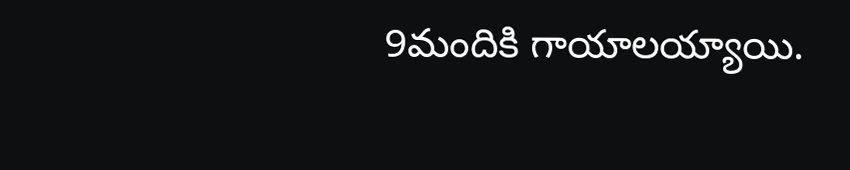9మందికి గాయాలయ్యాయి.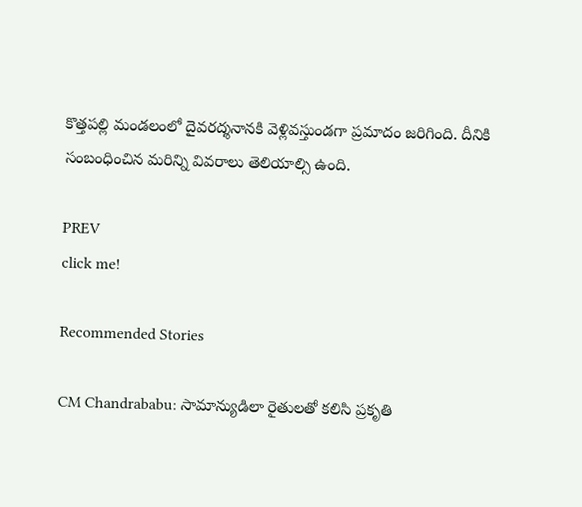కొత్తపల్లి మండలంలో దైవరద్శనానకి వెళ్లివస్తుండగా ప్రమాదం జరిగింది. దీనికి సంబంధించిన మరిన్ని వివరాలు తెలియాల్సి ఉంది.

PREV
click me!

Recommended Stories

CM Chandrababu: సామాన్యుడిలా రైతులతో కలిసి ప్రకృతి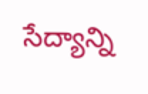సేద్యాన్ని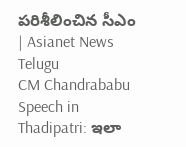పరిశీలించిన సీఎం | Asianet News Telugu
CM Chandrababu Speech in Thadipatri: ఇలా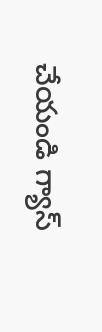చేయండి గ్యాస్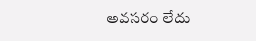అవసరం లేదు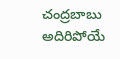చంద్రబాబు అదిరిపోయే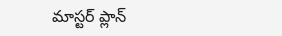మాస్టర్ ప్లాన్